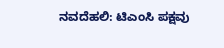ನವದೆಹಲಿ: ಟಿಎಂಸಿ ಪಕ್ಷವು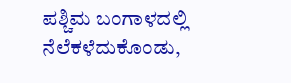ಪಶ್ಚಿಮ ಬಂಗಾಳದಲ್ಲಿ ನೆಲೆಕಳೆದುಕೊಂಡು,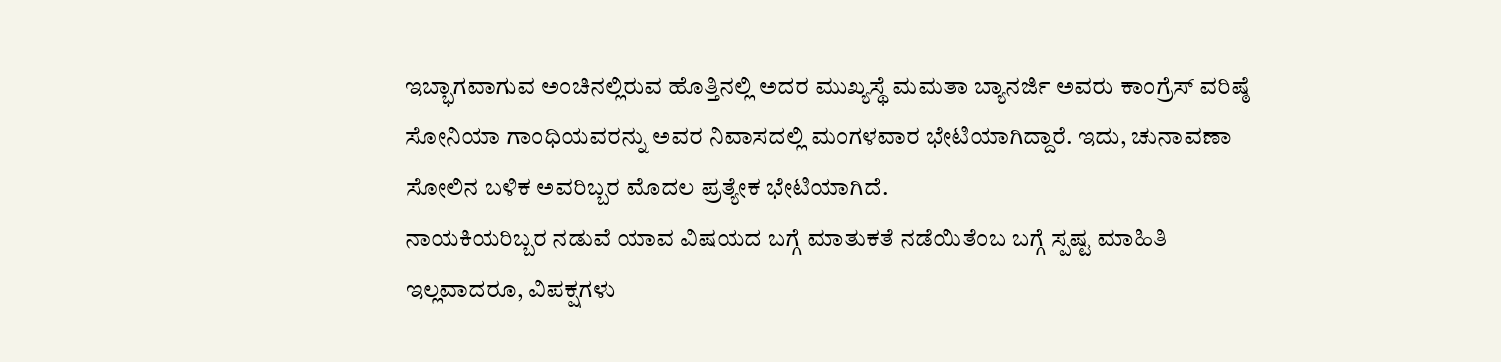ಇಬ್ಭಾಗವಾಗುವ ಅಂಚಿನಲ್ಲಿರುವ ಹೊತ್ತಿನಲ್ಲಿ ಅದರ ಮುಖ್ಯಸ್ಥೆ ಮಮತಾ ಬ್ಯಾನರ್ಜಿ ಅವರು ಕಾಂಗ್ರೆಸ್ ವರಿಷ್ಠೆ ಸೋನಿಯಾ ಗಾಂಧಿಯವರನ್ನು ಅವರ ನಿವಾಸದಲ್ಲಿ ಮಂಗಳವಾರ ಭೇಟಿಯಾಗಿದ್ದಾರೆ. ಇದು, ಚುನಾವಣಾ ಸೋಲಿನ ಬಳಿಕ ಅವರಿಬ್ಬರ ಮೊದಲ ಪ್ರತ್ಯೇಕ ಭೇಟಿಯಾಗಿದೆ.
ನಾಯಕಿಯರಿಬ್ಬರ ನಡುವೆ ಯಾವ ವಿಷಯದ ಬಗ್ಗೆ ಮಾತುಕತೆ ನಡೆಯಿತೆಂಬ ಬಗ್ಗೆ ಸ್ಪಷ್ಟ ಮಾಹಿತಿ ಇಲ್ಲವಾದರೂ, ವಿಪಕ್ಷಗಳು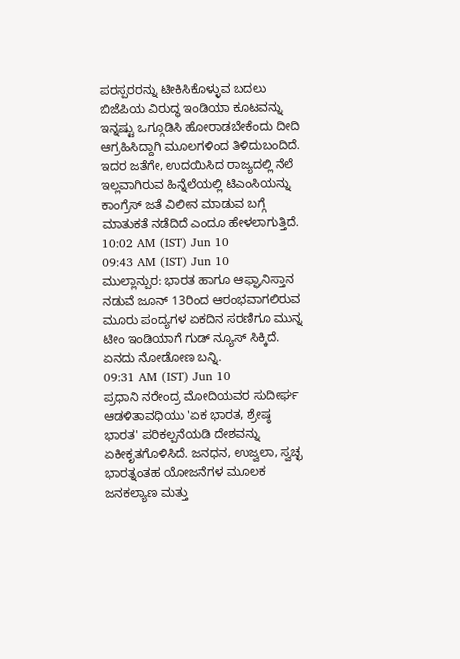ಪರಸ್ಪರರನ್ನು ಟೀಕಿಸಿಕೊಳ್ಳುವ ಬದಲು ಬಿಜೆಪಿಯ ವಿರುದ್ಧ ಇಂಡಿಯಾ ಕೂಟವನ್ನು ಇನ್ನಷ್ಟು ಒಗ್ಗೂಡಿಸಿ ಹೋರಾಡಬೇಕೆಂದು ದೀದಿ ಆಗ್ರಹಿಸಿದ್ದಾಗಿ ಮೂಲಗಳಿಂದ ತಿಳಿದುಬಂದಿದೆ. ಇದರ ಜತೆಗೇ, ಉದಯಿಸಿದ ರಾಜ್ಯದಲ್ಲಿ ನೆಲೆ ಇಲ್ಲವಾಗಿರುವ ಹಿನ್ನೆಲೆಯಲ್ಲಿ ಟಿಎಂಸಿಯನ್ನು ಕಾಂಗ್ರೆಸ್ ಜತೆ ವಿಲೀನ ಮಾಡುವ ಬಗ್ಗೆ ಮಾತುಕತೆ ನಡೆದಿದೆ ಎಂದೂ ಹೇಳಲಾಗುತ್ತಿದೆ.
10:02 AM (IST) Jun 10
09:43 AM (IST) Jun 10
ಮುಲ್ಲಾನ್ಪುರ: ಭಾರತ ಹಾಗೂ ಆಫ್ಘಾನಿಸ್ತಾನ ನಡುವೆ ಜೂನ್ 13ರಿಂದ ಆರಂಭವಾಗಲಿರುವ ಮೂರು ಪಂದ್ಯಗಳ ಏಕದಿನ ಸರಣಿಗೂ ಮುನ್ನ ಟೀಂ ಇಂಡಿಯಾಗೆ ಗುಡ್ ನ್ಯೂಸ್ ಸಿಕ್ಕಿದೆ. ಏನದು ನೋಡೋಣ ಬನ್ನಿ.
09:31 AM (IST) Jun 10
ಪ್ರಧಾನಿ ನರೇಂದ್ರ ಮೋದಿಯವರ ಸುದೀರ್ಘ ಆಡಳಿತಾವಧಿಯು 'ಏಕ ಭಾರತ, ಶ್ರೇಷ್ಠ ಭಾರತ' ಪರಿಕಲ್ಪನೆಯಡಿ ದೇಶವನ್ನು ಏಕೀಕೃತಗೊಳಿಸಿದೆ. ಜನಧನ, ಉಜ್ವಲಾ, ಸ್ವಚ್ಛ ಭಾರತ್ನಂತಹ ಯೋಜನೆಗಳ ಮೂಲಕ ಜನಕಲ್ಯಾಣ ಮತ್ತು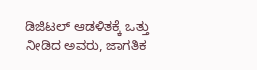ಡಿಜಿಟಲ್ ಆಡಳಿತಕ್ಕೆ ಒತ್ತು ನೀಡಿದ ಅವರು, ಜಾಗತಿಕ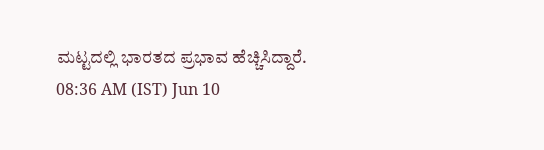ಮಟ್ಟದಲ್ಲಿ ಭಾರತದ ಪ್ರಭಾವ ಹೆಚ್ಚಿಸಿದ್ದಾರೆ.
08:36 AM (IST) Jun 10